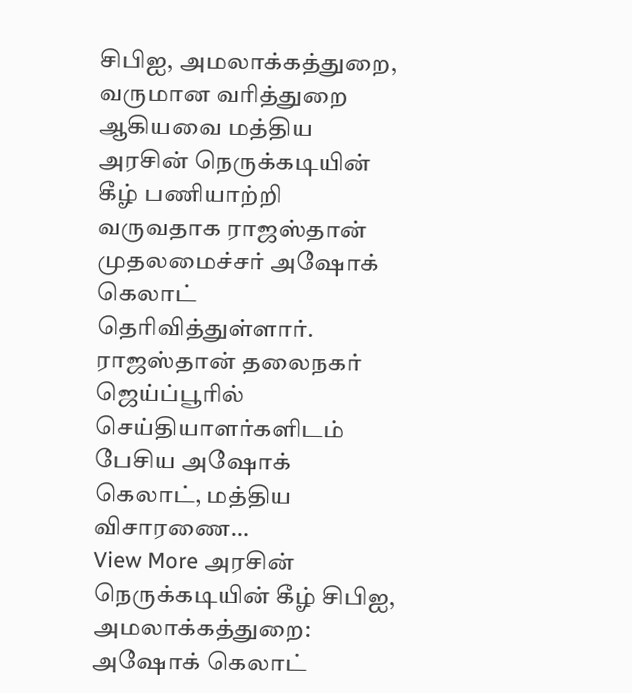சிபிஐ, அமலாக்கத்துறை, வருமான வரித்துறை ஆகியவை மத்திய அரசின் நெருக்கடியின் கீழ் பணியாற்றி வருவதாக ராஜஸ்தான் முதலமைச்சர் அஷோக் கெலாட் தெரிவித்துள்ளார். ராஜஸ்தான் தலைநகர் ஜெய்ப்பூரில் செய்தியாளர்களிடம் பேசிய அஷோக் கெலாட், மத்திய விசாரணை…
View More அரசின் நெருக்கடியின் கீழ் சிபிஐ, அமலாக்கத்துறை: அஷோக் கெலாட்